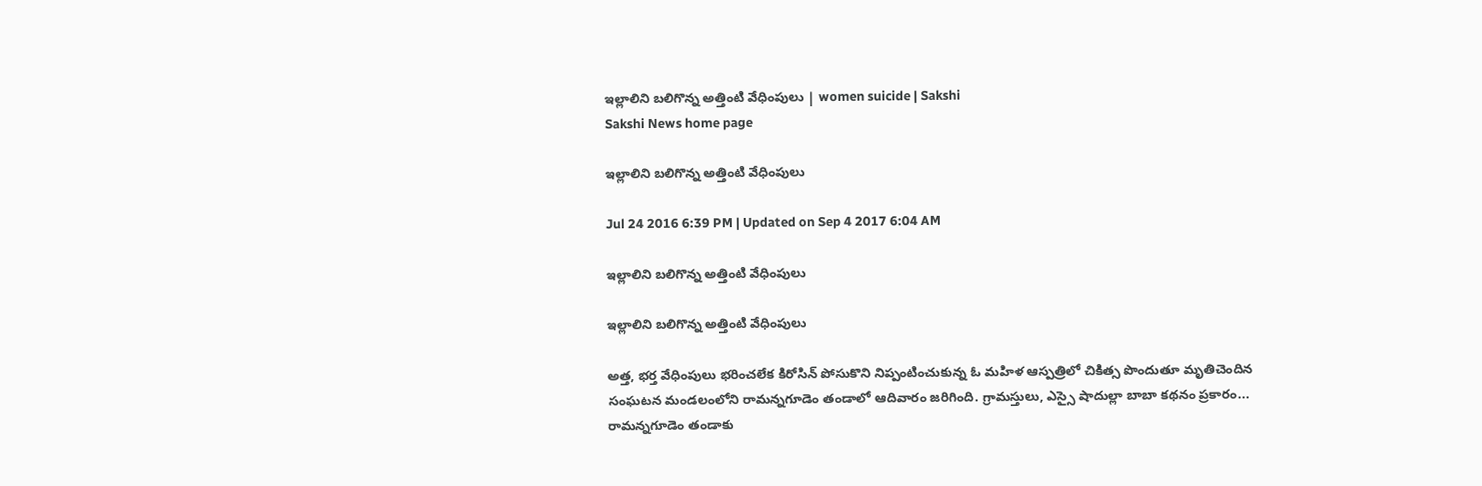ఇల్లాలిని బలిగొన్న అత్తింటి వేధింపులు | women suicide | Sakshi
Sakshi News home page

ఇల్లాలిని బలిగొన్న అత్తింటి వేధింపులు

Jul 24 2016 6:39 PM | Updated on Sep 4 2017 6:04 AM

ఇల్లాలిని బలిగొన్న అత్తింటి వేధింపులు

ఇల్లాలిని బలిగొన్న అత్తింటి వేధింపులు

అత్త, భర్త వేధింపులు భరించలేక కిరోసిన్‌ పోసుకొని నిప్పంటించుకున్న ఓ మహిళ ఆస్పత్రిలో చికిత్స పొందుతూ మృతిచెందిన సంఘటన మండలంలోని రామన్నగూడెం తండాలో ఆదివారం జరిగింది. గ్రామస్తులు, ఎస్సై షాదుల్లా బాబా కథనం ప్రకారం... రామన్నగూడెం తండాకు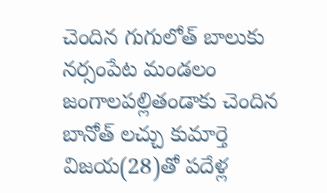చెందిన గుగులోత్‌ బాలుకు నర్సంపేట మండలం జంగాలపల్లితండాకు చెందిన బానోత్‌ లచ్చు కుమార్తె విజయ(28)తో పదేళ్ల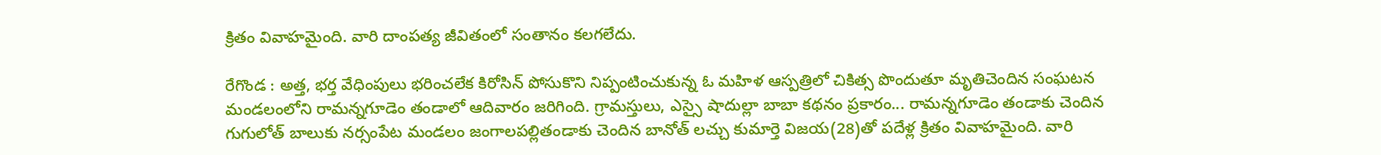క్రితం వివాహమైంది. వారి దాంపత్య జీవితంలో సంతానం కలగలేదు.

రేగొండ : అత్త, భర్త వేధింపులు భరించలేక కిరోసిన్‌ పోసుకొని నిప్పంటించుకున్న ఓ మహిళ ఆస్పత్రిలో చికిత్స పొందుతూ మృతిచెందిన సంఘటన మండలంలోని రామన్నగూడెం తండాలో ఆదివారం జరిగింది. గ్రామస్తులు, ఎస్సై షాదుల్లా బాబా కథనం ప్రకారం... రామన్నగూడెం తండాకు చెందిన గుగులోత్‌ బాలుకు నర్సంపేట మండలం జంగాలపల్లితండాకు చెందిన బానోత్‌ లచ్చు కుమార్తె విజయ(28)తో పదేళ్ల క్రితం వివాహమైంది. వారి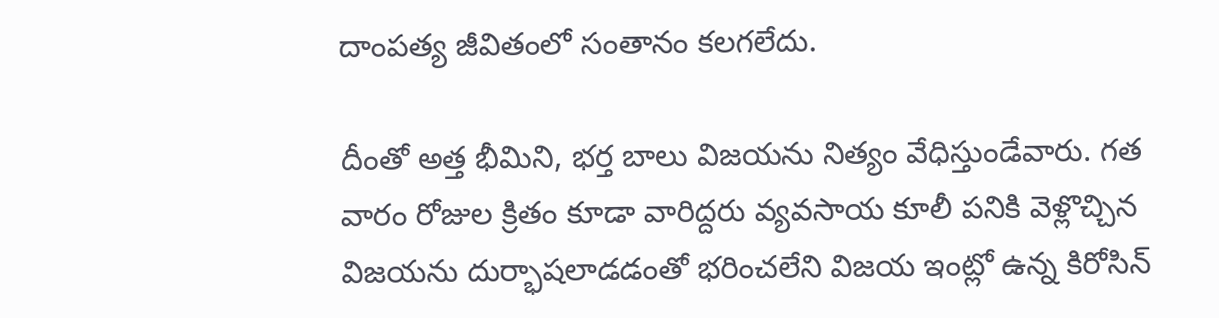దాంపత్య జీవితంలో సంతానం కలగలేదు.

దీంతో అత్త భీమిని, భర్త బాలు విజయను నిత్యం వేధిస్తుండేవారు. గత వారం రోజుల క్రితం కూడా వారిద్దరు వ్యవసాయ కూలీ పనికి వెళ్లొచ్చిన విజయను దుర్భాషలాడడంతో భరించలేని విజయ ఇంట్లో ఉన్న కిరోసిన్‌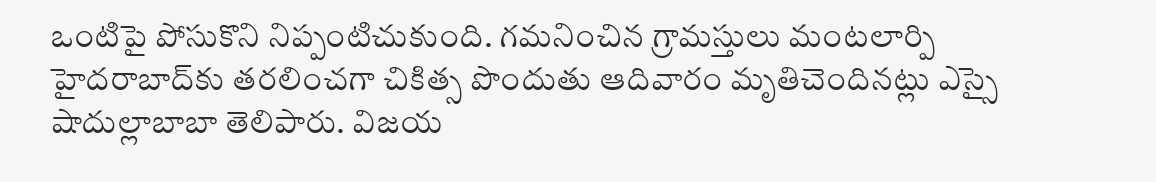ఒంటిపై పోసుకొని నిప్పంటిచుకుంది. గమనించిన గ్రామస్తులు మంటలార్పి హైదరాబాద్‌కు తరలించగా చికిత్స పొందుతు ఆదివారం మృతిచెందినట్లు ఎస్సై షాదుల్లాబాబా తెలిపారు. విజయ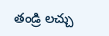తండ్రి లచ్చు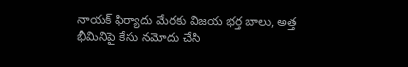నాయక్‌ ఫిర్యాదు మేరకు విజయ భర్త బాలు, అత్త భీమినిపై కేసు నమోదు చేసి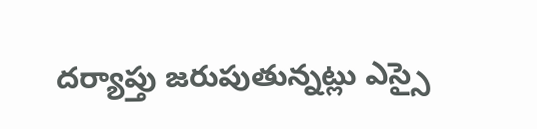దర్యాప్తు జరుపుతున్నట్లు ఎస్సై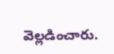వెల్లడించారు.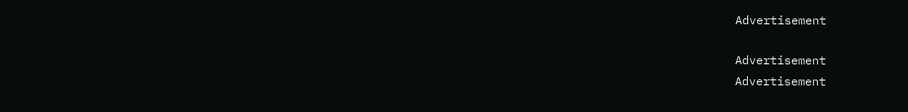Advertisement

Advertisement
Advertisement